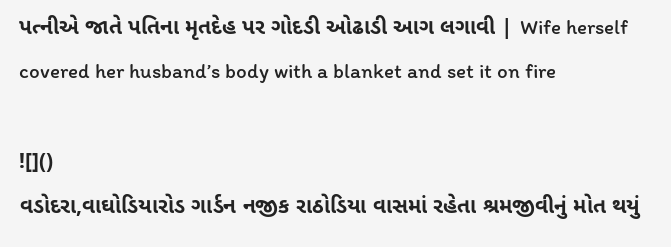પત્નીએ જાતે પતિના મૃતદેહ પર ગોદડી ઓઢાડી આગ લગાવી | Wife herself covered her husband’s body with a blanket and set it on fire

![]()
વડોદરા,વાઘોડિયારોડ ગાર્ડન નજીક રાઠોડિયા વાસમાં રહેતા શ્રમજીવીનું મોત થયું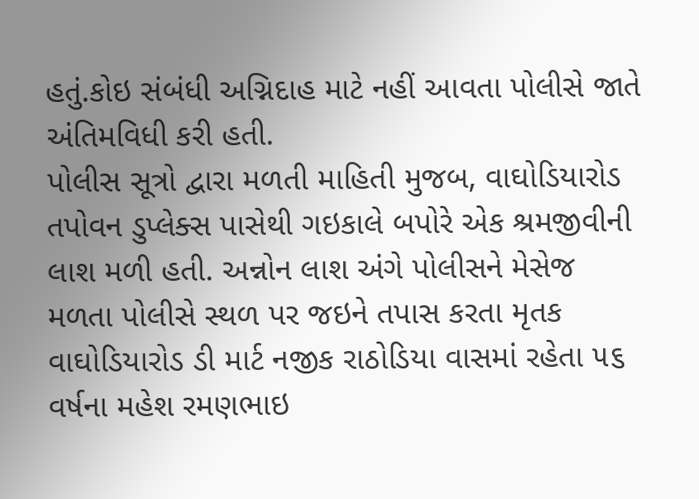હતું.કોઇ સંબંધી અગ્નિદાહ માટે નહીં આવતા પોલીસે જાતે અંતિમવિધી કરી હતી.
પોલીસ સૂત્રો દ્વારા મળતી માહિતી મુજબ, વાઘોડિયારોડ તપોવન ડુપ્લેક્સ પાસેથી ગઇકાલે બપોરે એક શ્રમજીવીની લાશ મળી હતી. અન્નોન લાશ અંગે પોલીસને મેસેજ મળતા પોલીસે સ્થળ પર જઇને તપાસ કરતા મૃતક વાઘોડિયારોડ ડી માર્ટ નજીક રાઠોડિયા વાસમાં રહેતા ૫૬ વર્ષના મહેશ રમણભાઇ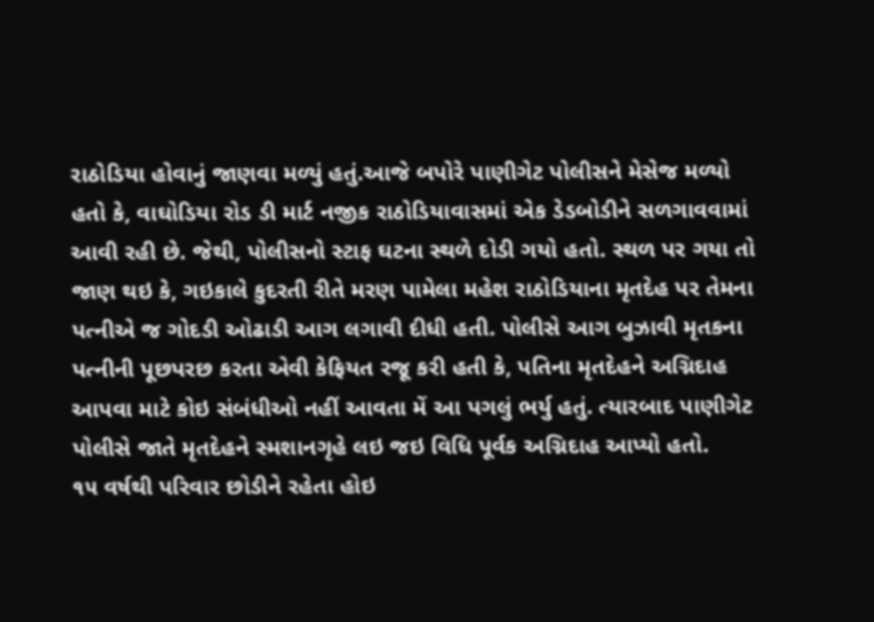રાઠોડિયા હોવાનું જાણવા મળ્યું હતું.આજે બપોરે પાણીગેટ પોલીસને મેસેજ મળ્યો હતો કે, વાઘોડિયા રોડ ડી માર્ટ નજીક રાઠોડિયાવાસમાં એક ડેડબોડીને સળગાવવામાં આવી રહી છે. જેથી, પોલીસનો સ્ટાફ ઘટના સ્થળે દોડી ગયો હતો. સ્થળ પર ગયા તો જાણ થઇ કે, ગઇકાલે કુદરતી રીતે મરણ પામેલા મહેશ રાઠોડિયાના મૃતદેહ પર તેમના પત્નીએ જ ગોદડી ઓઢાડી આગ લગાવી દીધી હતી. પોલીસે આગ બુઝાવી મૃતકના પત્નીની પૂછપરછ કરતા એવી કેફિયત રજૂ કરી હતી કે, પતિના મૃતદેહને અગ્નિદાહ આપવા માટે કોઇ સંબંધીઓ નહીં આવતા મેં આ પગલું ભર્યુ હતું. ત્યારબાદ પાણીગેટ પોલીસે જાતે મૃતદેહને સ્મશાનગૃહે લઇ જઇ વિધિ પૂર્વક અગ્નિદાહ આપ્યો હતો.
૧૫ વર્ષથી પરિવાર છોડીને રહેતા હોઇ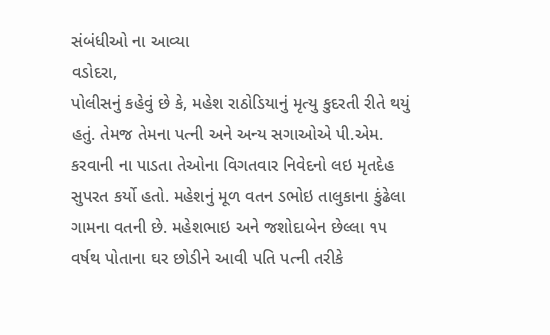સંબંધીઓ ના આવ્યા
વડોદરા,
પોલીસનું કહેવું છે કે, મહેશ રાઠોડિયાનું મૃત્યુ કુદરતી રીતે થયું હતું. તેમજ તેમના પત્ની અને અન્ય સગાઓએ પી.એમ. કરવાની ના પાડતા તેઓના વિગતવાર નિવેદનો લઇ મૃતદેહ સુપરત કર્યો હતો. મહેશનું મૂળ વતન ડભોઇ તાલુકાના કુંઢેલા ગામના વતની છે. મહેશભાઇ અને જશોદાબેન છેલ્લા ૧૫ વર્ષથ પોતાના ઘર છોડીને આવી પતિ પત્ની તરીકે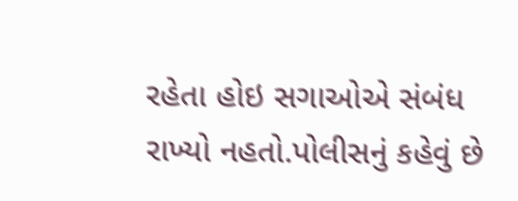રહેતા હોઇ સગાઓએ સંબંધ રાખ્યો નહતો.પોલીસનું કહેવું છે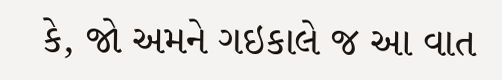કે, જો અમને ગઇકાલે જ આ વાત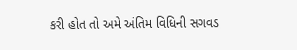કરી હોત તો અમે અંતિમ વિધિની સગવડ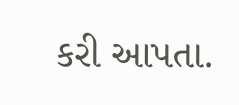કરી આપતા.